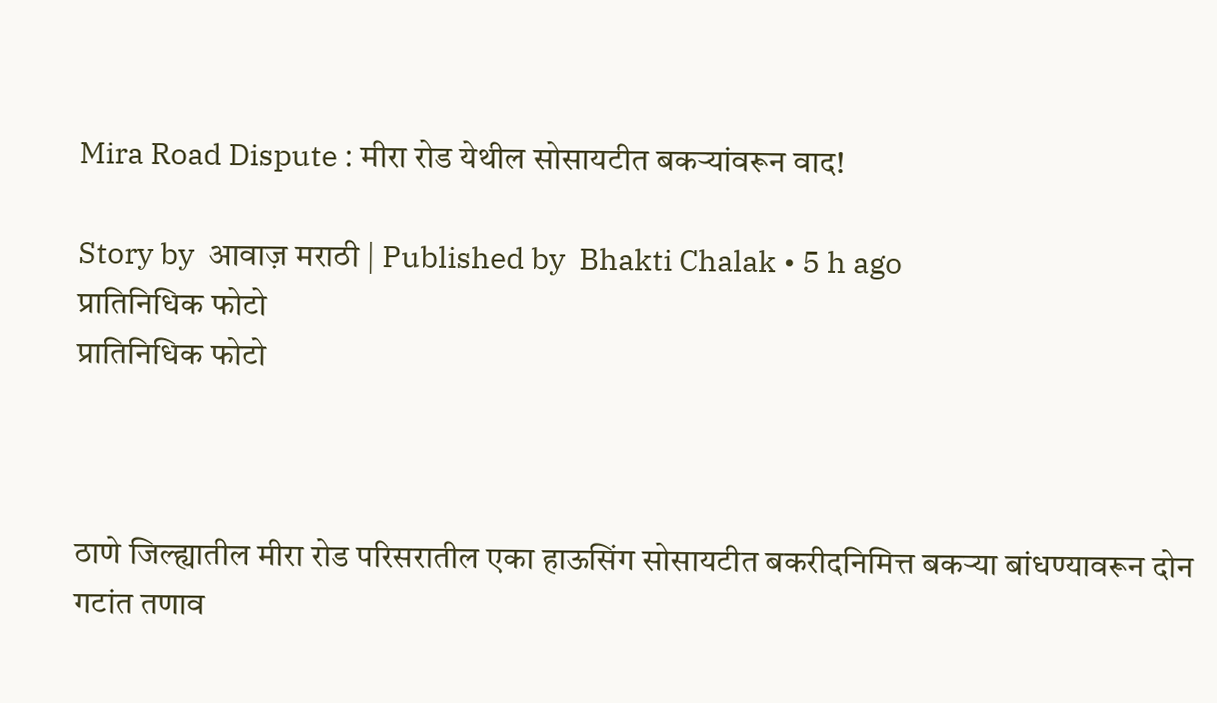Mira Road Dispute : मीरा रोड येथील सोसायटीत बकऱ्यांवरून वाद!

Story by  आवाज़ मराठी | Published by  Bhakti Chalak • 5 h ago
प्रातिनिधिक फोटो
प्रातिनिधिक फोटो



ठाणे जिल्ह्यातील मीरा रोड परिसरातील एका हाऊसिंग सोसायटीत बकरीदनिमित्त बकऱ्या बांधण्यावरून दोन गटांत तणाव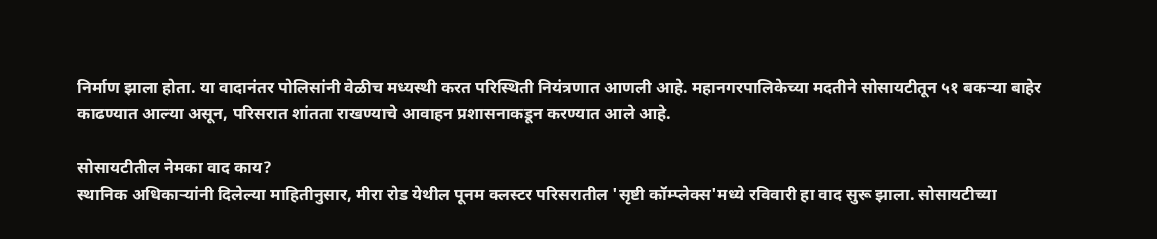निर्माण झाला होता. या वादानंतर पोलिसांनी वेळीच मध्यस्थी करत परिस्थिती नियंत्रणात आणली आहे. महानगरपालिकेच्या मदतीने सोसायटीतून ५१ बकऱ्या बाहेर काढण्यात आल्या असून, परिसरात शांतता राखण्याचे आवाहन प्रशासनाकडून करण्यात आले आहे.

सोसायटीतील नेमका वाद काय?
स्थानिक अधिकाऱ्यांनी दिलेल्या माहितीनुसार, मीरा रोड येथील पूनम क्लस्टर परिसरातील 'सृष्टी कॉम्प्लेक्स'मध्ये रविवारी हा वाद सुरू झाला. सोसायटीच्या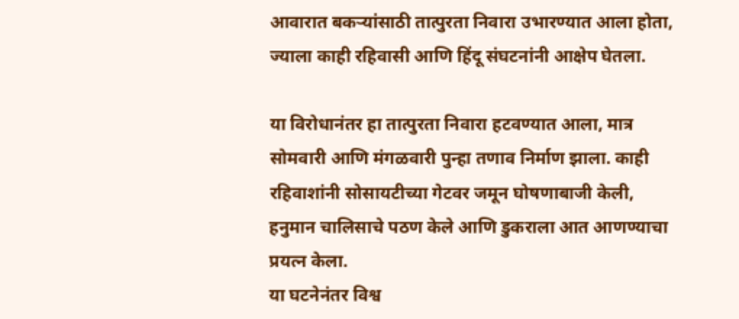आवारात बकऱ्यांसाठी तात्पुरता निवारा उभारण्यात आला होता, ज्याला काही रहिवासी आणि हिंदू संघटनांनी आक्षेप घेतला.

या विरोधानंतर हा तात्पुरता निवारा हटवण्यात आला, मात्र सोमवारी आणि मंगळवारी पुन्हा तणाव निर्माण झाला. काही रहिवाशांनी सोसायटीच्या गेटवर जमून घोषणाबाजी केली, हनुमान चालिसाचे पठण केले आणि डुकराला आत आणण्याचा प्रयत्न केला.
या घटनेनंतर विश्व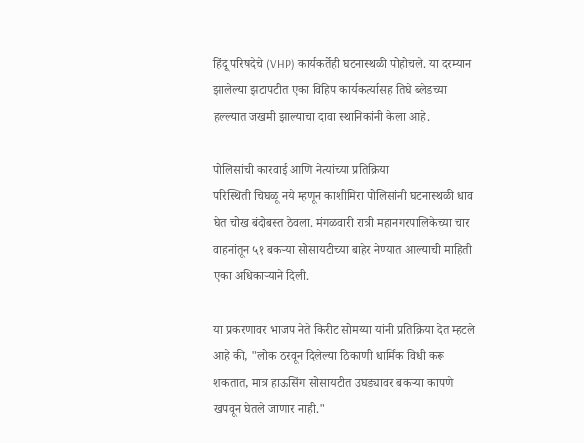हिंदू परिषदेचे (VHP) कार्यकर्तेही घटनास्थळी पोहोचले. या दरम्यान झालेल्या झटापटीत एका विहिप कार्यकर्त्यासह तिघे ब्लेडच्या हल्ल्यात जखमी झाल्याचा दावा स्थानिकांनी केला आहे.

पोलिसांची कारवाई आणि नेत्यांच्या प्रतिक्रिया
परिस्थिती चिघळू नये म्हणून काशीमिरा पोलिसांनी घटनास्थळी धाव घेत चोख बंदोबस्त ठेवला. मंगळवारी रात्री महानगरपालिकेच्या चार वाहनांतून ५१ बकऱ्या सोसायटीच्या बाहेर नेण्यात आल्याची माहिती एका अधिकाऱ्याने दिली.

या प्रकरणावर भाजप नेते किरीट सोमय्या यांनी प्रतिक्रिया देत म्हटले आहे की, "लोक ठरवून दिलेल्या ठिकाणी धार्मिक विधी करू शकतात, मात्र हाऊसिंग सोसायटीत उघड्यावर बकऱ्या कापणे खपवून घेतले जाणार नाही."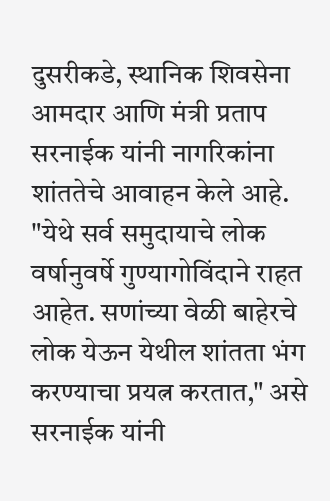दुसरीकडे, स्थानिक शिवसेना आमदार आणि मंत्री प्रताप सरनाईक यांनी नागरिकांना शांततेचे आवाहन केले आहे. "येथे सर्व समुदायाचे लोक वर्षानुवर्षे गुण्यागोविंदाने राहत आहेत. सणांच्या वेळी बाहेरचे लोक येऊन येथील शांतता भंग करण्याचा प्रयत्न करतात," असे सरनाईक यांनी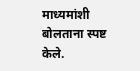माध्यमांशी बोलताना स्पष्ट केले.